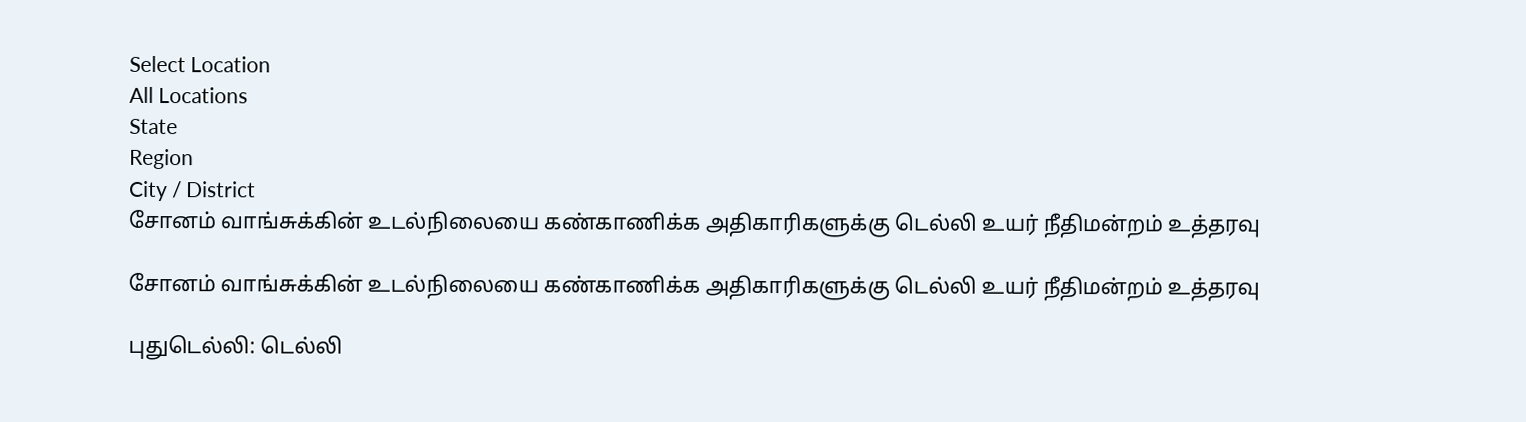Select Location
All Locations
State
Region
City / District
சோனம் வாங்சுக்கின் உடல்நிலையை கண்காணிக்க அதிகாரிகளுக்கு டெல்லி உயர் நீதிமன்றம் உத்தரவு

சோனம் வாங்சுக்கின் உடல்நிலையை கண்காணிக்க அதிகாரிகளுக்கு டெல்லி உயர் நீதிமன்றம் உத்தரவு

புதுடெல்லி: டெல்லி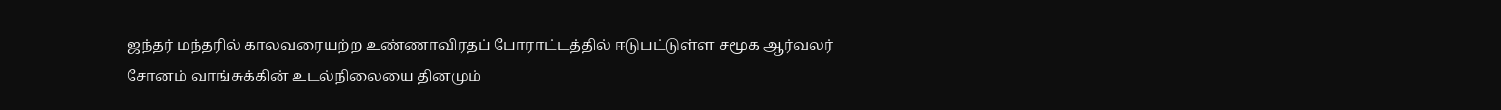ஜந்தர் மந்தரில் காலவரையற்ற உண்ணாவிரதப் போராட்டத்தில் ஈடுபட்டுள்ள சமூக ஆர்வலர் சோனம் வாங்சுக்கின் உடல்நிலையை தினமும்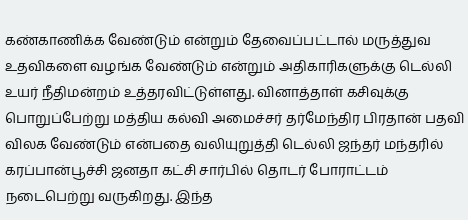கண்காணிக்க வேண்டும் என்றும் தேவைப்பட்டால் மருத்துவ உதவிகளை வழங்க வேண்டும் என்றும் அதிகாரிகளுக்கு டெல்லி உயர் நீதிமன்றம் உத்தரவிட்டுள்ளது. வினாத்தாள் கசிவுக்கு பொறுப்பேற்று மத்திய கல்வி அமைச்சர் தர்மேந்திர பிரதான் பதவி விலக வேண்டும் என்பதை வலியுறுத்தி டெல்லி ஜந்தர் மந்தரில் கரப்பான்பூச்சி ஜனதா கட்சி சார்பில் தொடர் போராட்டம் நடைபெற்று வருகிறது. இந்த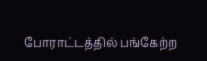போராட்டத்தில் பங்கேற்ற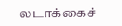லடாக்கைச்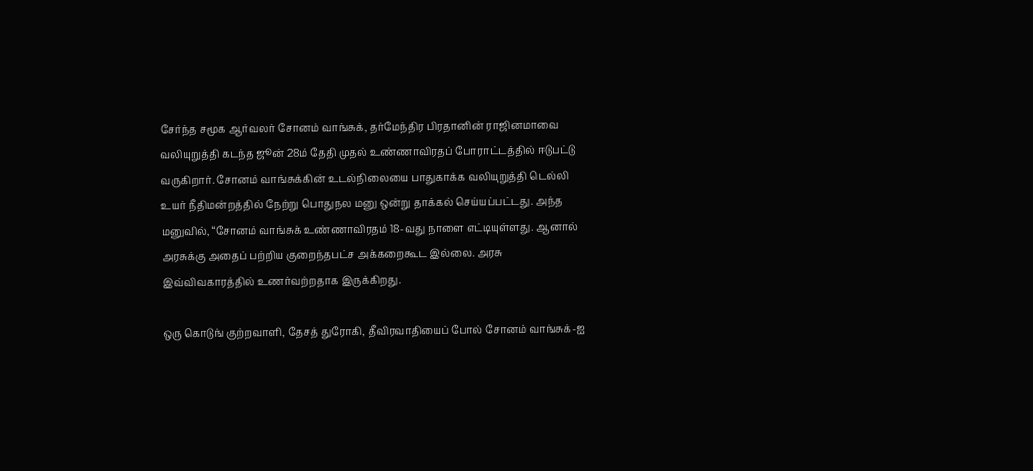சேர்ந்த சமூக ஆர்வலர் சோனம் வாங்சுக், தர்மேந்திர பிரதானின் ராஜினமாவை வலியுறுத்தி கடந்த ஜூன் 28ம் தேதி முதல் உண்ணாவிரதப் போராட்டத்தில் ஈடுபட்டு வருகிறார். சோனம் வாங்சுக்கின் உடல்நிலையை பாதுகாக்க வலியுறுத்தி டெல்லி உயர் நீதிமன்றத்தில் நேற்று பொதுநல மனு ஒன்று தாக்கல் செய்யப்பட்டது. அந்த மனுவில், “சோனம் வாங்சுக் உண்ணாவிரதம் 18-வது நாளை எட்டியுள்ளது. ஆனால் அரசுக்கு அதைப் பற்றிய குறைந்தபட்ச அக்கறைகூட இல்லை. அரசு இவ்விவகாரத்தில் உணர்வற்றதாக இருக்கிறது.

ஒரு கொடுங் குற்றவாளி, தேசத் துரோகி, தீவிரவாதியைப் போல் சோனம் வாங்சுக்-ஐ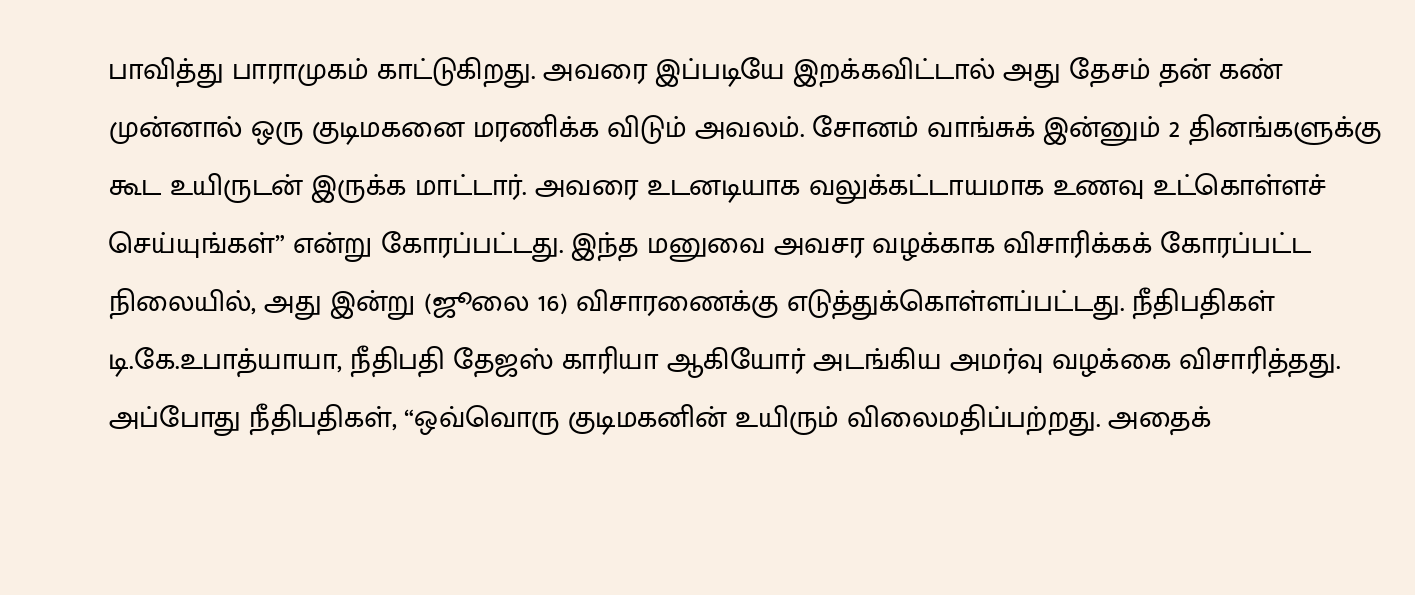பாவித்து பாராமுகம் காட்டுகிறது. அவரை இப்படியே இறக்கவிட்டால் அது தேசம் தன் கண் முன்னால் ஒரு குடிமகனை மரணிக்க விடும் அவலம். சோனம் வாங்சுக் இன்னும் 2 தினங்களுக்கு கூட உயிருடன் இருக்க மாட்டார். அவரை உடனடியாக வலுக்கட்டாயமாக உணவு உட்கொள்ளச் செய்யுங்கள்” என்று கோரப்பட்டது. இந்த மனுவை அவசர வழக்காக விசாரிக்கக் கோரப்பட்ட நிலையில், அது இன்று (ஜூலை 16) விசாரணைக்கு எடுத்துக்கொள்ளப்பட்டது. நீதிபதிகள் டி.கே.உபாத்யாயா, நீதிபதி தேஜஸ் காரியா ஆகியோர் அடங்கிய அமர்வு வழக்கை விசாரித்தது. அப்போது நீதிபதிகள், “ஒவ்வொரு குடிமகனின் உயிரும் விலைமதிப்பற்றது. அதைக்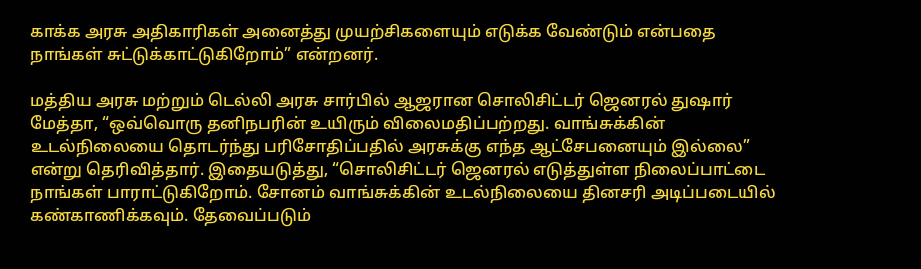காக்க அரசு அதிகாரிகள் அனைத்து முயற்சிகளையும் எடுக்க வேண்டும் என்பதை நாங்கள் சுட்டுக்காட்டுகிறோம்” என்றனர்.

மத்திய அரசு மற்றும் டெல்லி அரசு சார்பில் ஆஜரான சொலிசிட்டர் ஜெனரல் துஷார் மேத்தா, “ஒவ்வொரு தனிநபரின் உயிரும் விலைமதிப்பற்றது. வாங்சுக்கின் உடல்நிலையை தொடர்ந்து பரிசோதிப்பதில் அரசுக்கு எந்த ஆட்சேபனையும் இல்லை” என்று தெரிவித்தார். இதையடுத்து, “சொலிசிட்டர் ஜெனரல் எடுத்துள்ள நிலைப்பாட்டை நாங்கள் பாராட்டுகிறோம். சோனம் வாங்சுக்கின் உடல்நிலையை தினசரி அடிப்படையில் கண்காணிக்கவும். தேவைப்படும்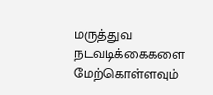மருத்துவ நடவடிக்கைகளை மேற்கொள்ளவும்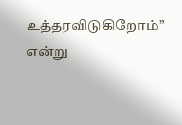உத்தரவிடுகிறோம்” என்று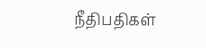நீதிபதிகள்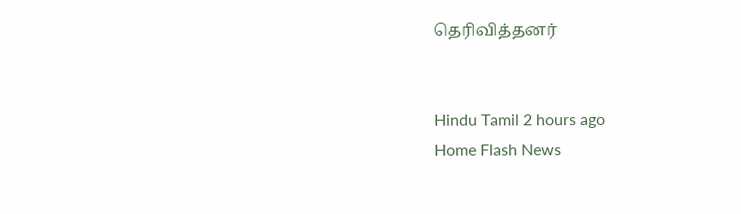தெரிவித்தனர்


Hindu Tamil 2 hours ago
Home Flash News